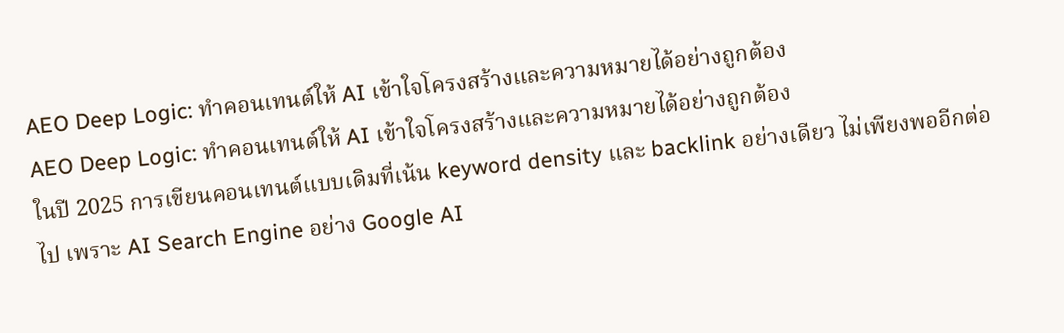AEO Deep Logic: ทำคอนเทนต์ให้ AI เข้าใจโครงสร้างและความหมายได้อย่างถูกต้อง
AEO Deep Logic: ทำคอนเทนต์ให้ AI เข้าใจโครงสร้างและความหมายได้อย่างถูกต้อง
ในปี 2025 การเขียนคอนเทนต์แบบเดิมที่เน้น keyword density และ backlink อย่างเดียว ไม่เพียงพออีกต่อไป เพราะ AI Search Engine อย่าง Google AI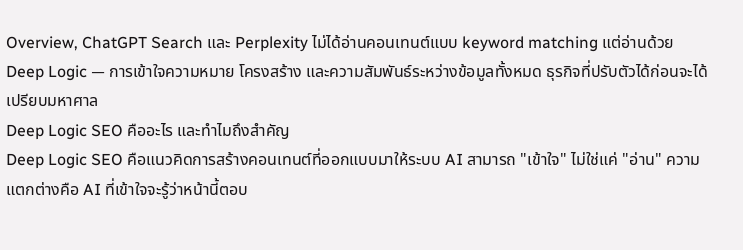Overview, ChatGPT Search และ Perplexity ไม่ได้อ่านคอนเทนต์แบบ keyword matching แต่อ่านด้วย Deep Logic — การเข้าใจความหมาย โครงสร้าง และความสัมพันธ์ระหว่างข้อมูลทั้งหมด ธุรกิจที่ปรับตัวได้ก่อนจะได้เปรียบมหาศาล
Deep Logic SEO คืออะไร และทำไมถึงสำคัญ
Deep Logic SEO คือแนวคิดการสร้างคอนเทนต์ที่ออกแบบมาให้ระบบ AI สามารถ "เข้าใจ" ไม่ใช่แค่ "อ่าน" ความแตกต่างคือ AI ที่เข้าใจจะรู้ว่าหน้านี้ตอบ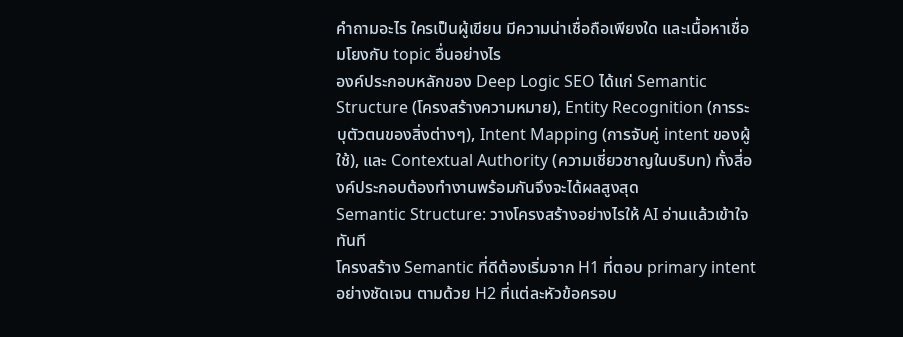คำถามอะไร ใครเป็นผู้เขียน มีความน่าเชื่อถือเพียงใด และเนื้อหาเชื่อมโยงกับ topic อื่นอย่างไร
องค์ประกอบหลักของ Deep Logic SEO ได้แก่ Semantic Structure (โครงสร้างความหมาย), Entity Recognition (การระบุตัวตนของสิ่งต่างๆ), Intent Mapping (การจับคู่ intent ของผู้ใช้), และ Contextual Authority (ความเชี่ยวชาญในบริบท) ทั้งสี่องค์ประกอบต้องทำงานพร้อมกันจึงจะได้ผลสูงสุด
Semantic Structure: วางโครงสร้างอย่างไรให้ AI อ่านแล้วเข้าใจทันที
โครงสร้าง Semantic ที่ดีต้องเริ่มจาก H1 ที่ตอบ primary intent อย่างชัดเจน ตามด้วย H2 ที่แต่ละหัวข้อครอบ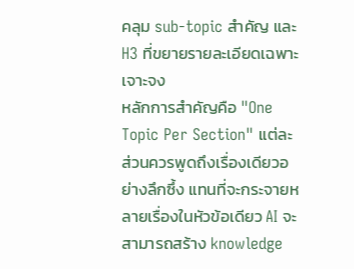คลุม sub-topic สำคัญ และ H3 ที่ขยายรายละเอียดเฉพาะเจาะจง
หลักการสำคัญคือ "One Topic Per Section" แต่ละส่วนควรพูดถึงเรื่องเดียวอย่างลึกซึ้ง แทนที่จะกระจายหลายเรื่องในหัวข้อเดียว AI จะสามารถสร้าง knowledge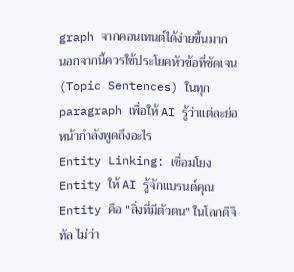graph จากคอนเทนต์ได้ง่ายขึ้นมาก นอกจากนี้ควรใช้ประโยคหัวข้อที่ชัดเจน (Topic Sentences) ในทุก paragraph เพื่อให้ AI รู้ว่าแต่ละย่อหน้ากำลังพูดถึงอะไร
Entity Linking: เชื่อมโยง Entity ให้ AI รู้จักแบรนด์คุณ
Entity คือ "สิ่งที่มีตัวตน" ในโลกดิจิทัล ไม่ว่า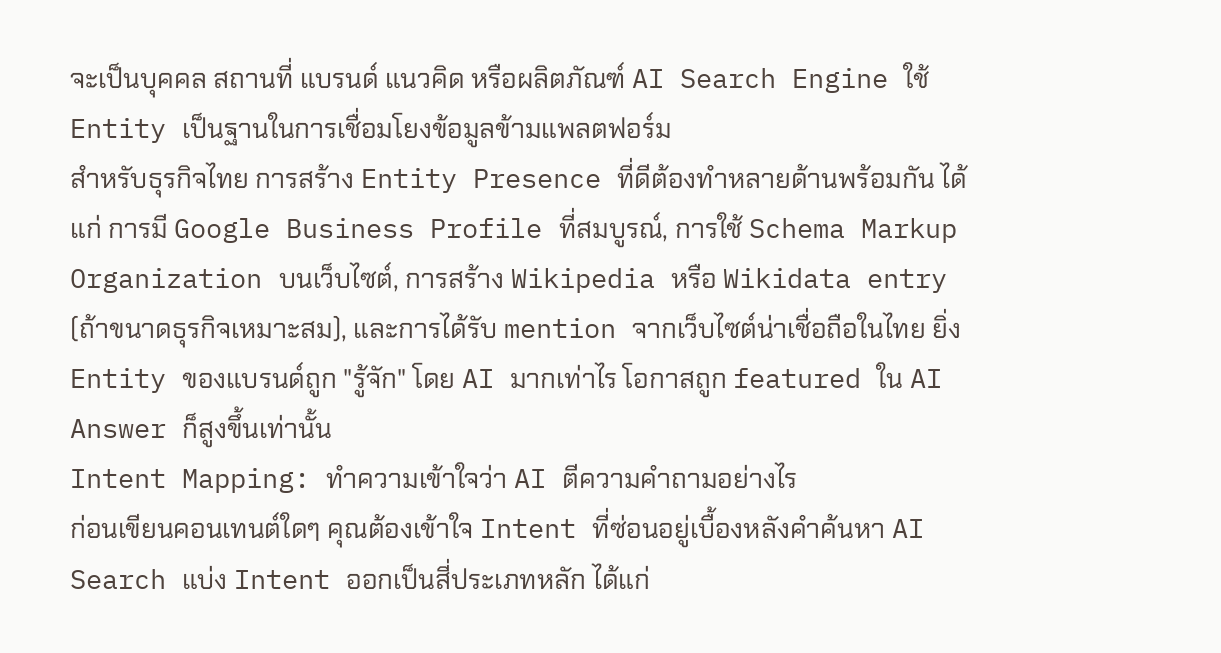จะเป็นบุคคล สถานที่ แบรนด์ แนวคิด หรือผลิตภัณฑ์ AI Search Engine ใช้ Entity เป็นฐานในการเชื่อมโยงข้อมูลข้ามแพลตฟอร์ม
สำหรับธุรกิจไทย การสร้าง Entity Presence ที่ดีต้องทำหลายด้านพร้อมกัน ได้แก่ การมี Google Business Profile ที่สมบูรณ์, การใช้ Schema Markup Organization บนเว็บไซต์, การสร้าง Wikipedia หรือ Wikidata entry (ถ้าขนาดธุรกิจเหมาะสม), และการได้รับ mention จากเว็บไซต์น่าเชื่อถือในไทย ยิ่ง Entity ของแบรนด์ถูก "รู้จัก" โดย AI มากเท่าไร โอกาสถูก featured ใน AI Answer ก็สูงขึ้นเท่านั้น
Intent Mapping: ทำความเข้าใจว่า AI ตีความคำถามอย่างไร
ก่อนเขียนคอนเทนต์ใดๆ คุณต้องเข้าใจ Intent ที่ซ่อนอยู่เบื้องหลังคำค้นหา AI Search แบ่ง Intent ออกเป็นสี่ประเภทหลัก ได้แก่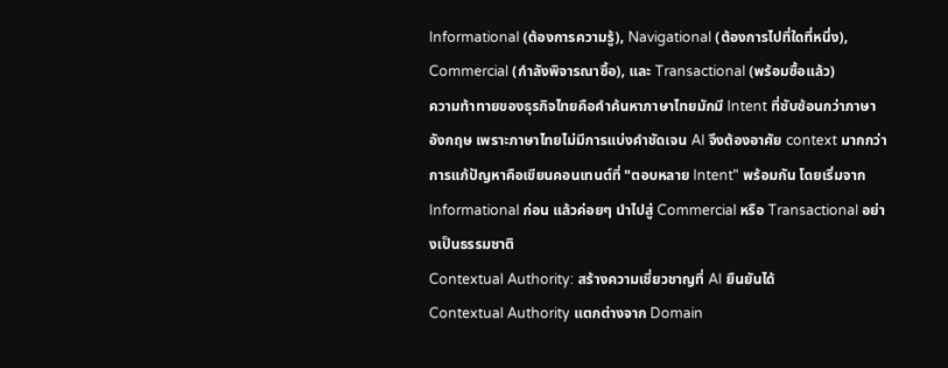Informational (ต้องการความรู้), Navigational (ต้องการไปที่ใดที่หนึ่ง), Commercial (กำลังพิจารณาซื้อ), และ Transactional (พร้อมซื้อแล้ว)
ความท้าทายของธุรกิจไทยคือคำค้นหาภาษาไทยมักมี Intent ที่ซับซ้อนกว่าภาษาอังกฤษ เพราะภาษาไทยไม่มีการแบ่งคำชัดเจน AI จึงต้องอาศัย context มากกว่า การแก้ปัญหาคือเขียนคอนเทนต์ที่ "ตอบหลาย Intent" พร้อมกัน โดยเริ่มจาก Informational ก่อน แล้วค่อยๆ นำไปสู่ Commercial หรือ Transactional อย่างเป็นธรรมชาติ
Contextual Authority: สร้างความเชี่ยวชาญที่ AI ยืนยันได้
Contextual Authority แตกต่างจาก Domain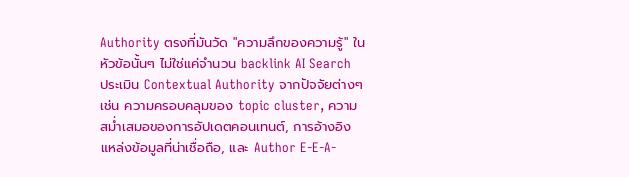Authority ตรงที่มันวัด "ความลึกของความรู้" ในหัวข้อนั้นๆ ไม่ใช่แค่จำนวน backlink AI Search ประเมิน Contextual Authority จากปัจจัยต่างๆ เช่น ความครอบคลุมของ topic cluster, ความสม่ำเสมอของการอัปเดตคอนเทนต์, การอ้างอิงแหล่งข้อมูลที่น่าเชื่อถือ, และ Author E-E-A-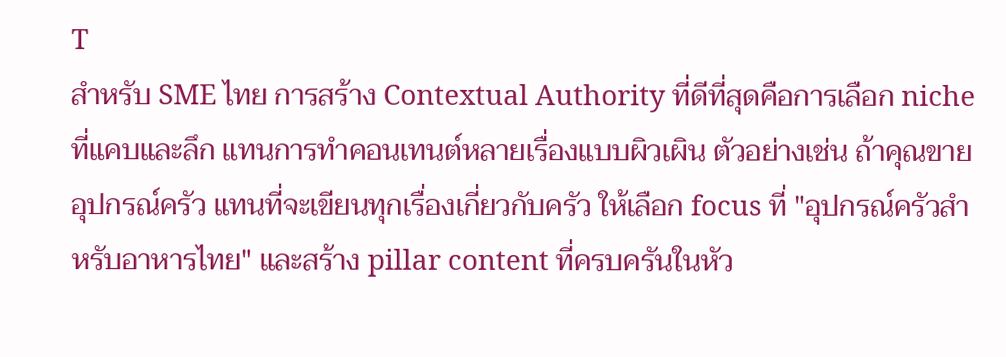T
สำหรับ SME ไทย การสร้าง Contextual Authority ที่ดีที่สุดคือการเลือก niche ที่แคบและลึก แทนการทำคอนเทนต์หลายเรื่องแบบผิวเผิน ตัวอย่างเช่น ถ้าคุณขายอุปกรณ์ครัว แทนที่จะเขียนทุกเรื่องเกี่ยวกับครัว ให้เลือก focus ที่ "อุปกรณ์ครัวสำหรับอาหารไทย" และสร้าง pillar content ที่ครบครันในหัว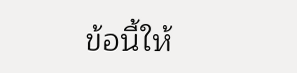ข้อนี้ให้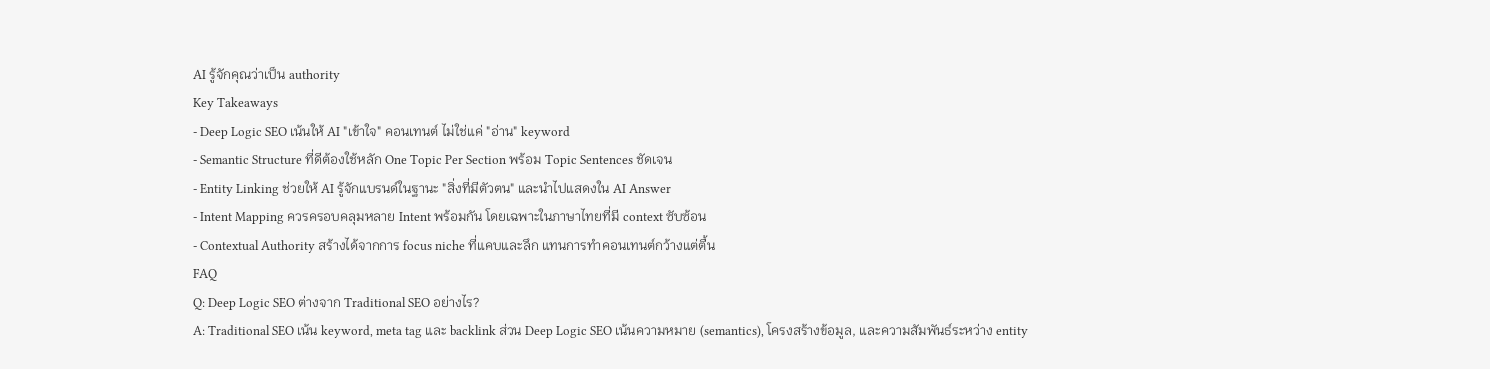AI รู้จักคุณว่าเป็น authority
Key Takeaways
- Deep Logic SEO เน้นให้ AI "เข้าใจ" คอนเทนต์ ไม่ใช่แค่ "อ่าน" keyword
- Semantic Structure ที่ดีต้องใช้หลัก One Topic Per Section พร้อม Topic Sentences ชัดเจน
- Entity Linking ช่วยให้ AI รู้จักแบรนด์ในฐานะ "สิ่งที่มีตัวตน" และนำไปแสดงใน AI Answer
- Intent Mapping ควรครอบคลุมหลาย Intent พร้อมกัน โดยเฉพาะในภาษาไทยที่มี context ซับซ้อน
- Contextual Authority สร้างได้จากการ focus niche ที่แคบและลึก แทนการทำคอนเทนต์กว้างแต่ตื้น
FAQ
Q: Deep Logic SEO ต่างจาก Traditional SEO อย่างไร?
A: Traditional SEO เน้น keyword, meta tag และ backlink ส่วน Deep Logic SEO เน้นความหมาย (semantics), โครงสร้างข้อมูล, และความสัมพันธ์ระหว่าง entity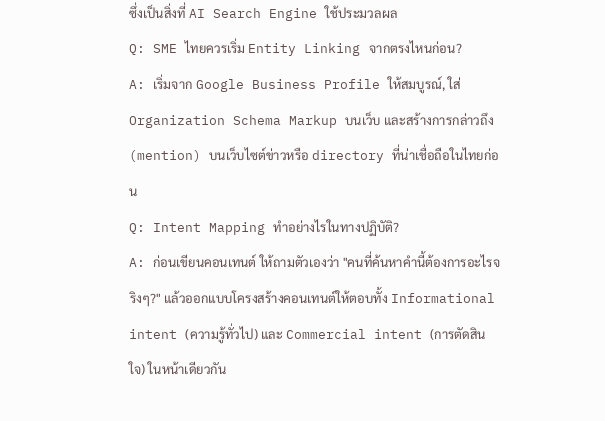ซึ่งเป็นสิ่งที่ AI Search Engine ใช้ประมวลผล
Q: SME ไทยควรเริ่ม Entity Linking จากตรงไหนก่อน?
A: เริ่มจาก Google Business Profile ให้สมบูรณ์, ใส่ Organization Schema Markup บนเว็บ และสร้างการกล่าวถึง (mention) บนเว็บไซต์ข่าวหรือ directory ที่น่าเชื่อถือในไทยก่อน
Q: Intent Mapping ทำอย่างไรในทางปฏิบัติ?
A: ก่อนเขียนคอนเทนต์ ให้ถามตัวเองว่า "คนที่ค้นหาคำนี้ต้องการอะไรจริงๆ?" แล้วออกแบบโครงสร้างคอนเทนต์ให้ตอบทั้ง Informational intent (ความรู้ทั่วไป) และ Commercial intent (การตัดสินใจ) ในหน้าเดียวกัน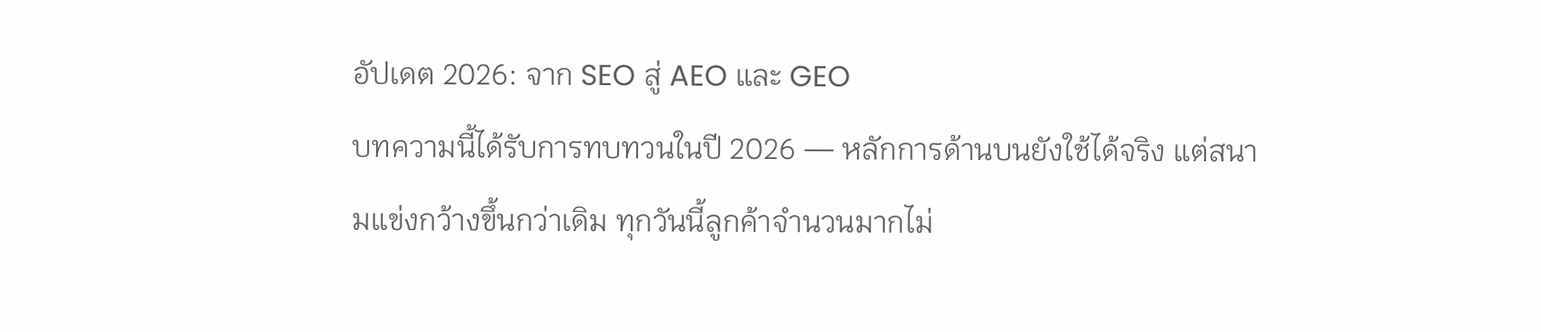อัปเดต 2026: จาก SEO สู่ AEO และ GEO
บทความนี้ได้รับการทบทวนในปี 2026 — หลักการด้านบนยังใช้ได้จริง แต่สนามแข่งกว้างขึ้นกว่าเดิม ทุกวันนี้ลูกค้าจำนวนมากไม่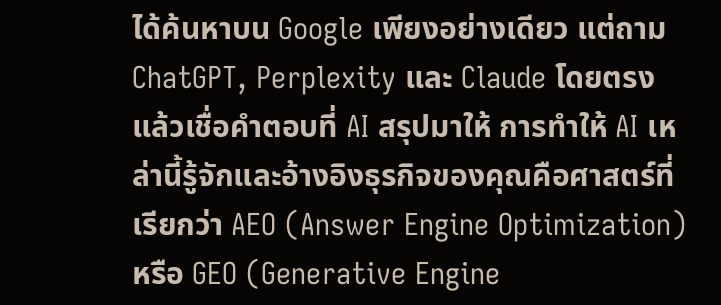ได้ค้นหาบน Google เพียงอย่างเดียว แต่ถาม ChatGPT, Perplexity และ Claude โดยตรง แล้วเชื่อคำตอบที่ AI สรุปมาให้ การทำให้ AI เหล่านี้รู้จักและอ้างอิงธุรกิจของคุณคือศาสตร์ที่เรียกว่า AEO (Answer Engine Optimization) หรือ GEO (Generative Engine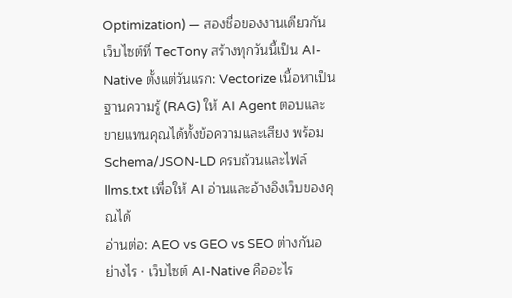Optimization) — สองชื่อของงานเดียวกัน
เว็บไซต์ที่ TecTony สร้างทุกวันนี้เป็น AI-Native ตั้งแต่วันแรก: Vectorize เนื้อหาเป็นฐานความรู้ (RAG) ให้ AI Agent ตอบและขายแทนคุณได้ทั้งข้อความและเสียง พร้อม Schema/JSON-LD ครบถ้วนและไฟล์ llms.txt เพื่อให้ AI อ่านและอ้างอิงเว็บของคุณได้
อ่านต่อ: AEO vs GEO vs SEO ต่างกันอย่างไร · เว็บไซต์ AI-Native คืออะไร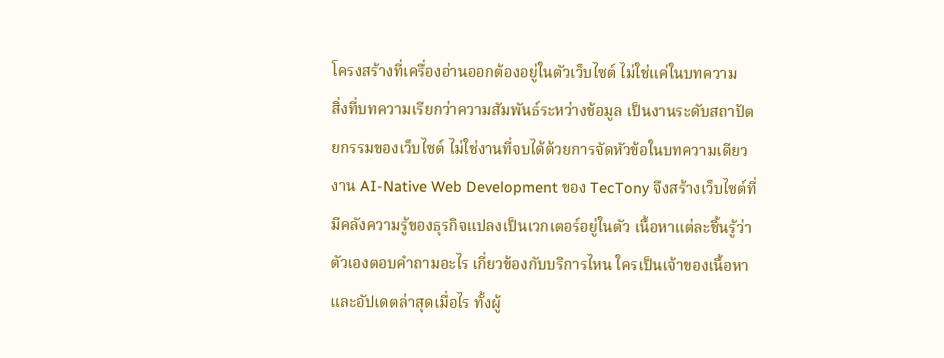โครงสร้างที่เครื่องอ่านออกต้องอยู่ในตัวเว็บไซต์ ไม่ใช่แค่ในบทความ
สิ่งที่บทความเรียกว่าความสัมพันธ์ระหว่างข้อมูล เป็นงานระดับสถาปัตยกรรมของเว็บไซต์ ไม่ใช่งานที่จบได้ด้วยการจัดหัวข้อในบทความเดียว งาน AI-Native Web Development ของ TecTony จึงสร้างเว็บไซต์ที่มีคลังความรู้ของธุรกิจแปลงเป็นเวกเตอร์อยู่ในตัว เนื้อหาแต่ละชิ้นรู้ว่าตัวเองตอบคำถามอะไร เกี่ยวข้องกับบริการไหน ใครเป็นเจ้าของเนื้อหา และอัปเดตล่าสุดเมื่อไร ทั้งผู้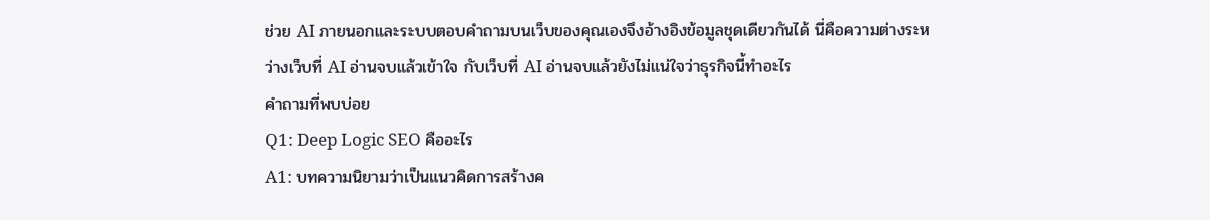ช่วย AI ภายนอกและระบบตอบคำถามบนเว็บของคุณเองจึงอ้างอิงข้อมูลชุดเดียวกันได้ นี่คือความต่างระหว่างเว็บที่ AI อ่านจบแล้วเข้าใจ กับเว็บที่ AI อ่านจบแล้วยังไม่แน่ใจว่าธุรกิจนี้ทำอะไร
คำถามที่พบบ่อย
Q1: Deep Logic SEO คืออะไร
A1: บทความนิยามว่าเป็นแนวคิดการสร้างค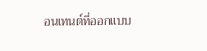อนเทนต์ที่ออกแบบ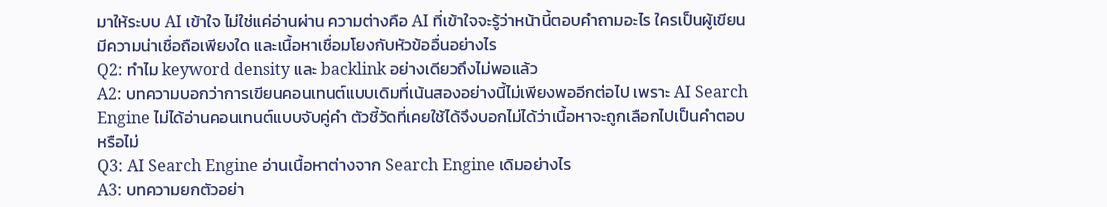มาให้ระบบ AI เข้าใจ ไม่ใช่แค่อ่านผ่าน ความต่างคือ AI ที่เข้าใจจะรู้ว่าหน้านี้ตอบคำถามอะไร ใครเป็นผู้เขียน มีความน่าเชื่อถือเพียงใด และเนื้อหาเชื่อมโยงกับหัวข้ออื่นอย่างไร
Q2: ทำไม keyword density และ backlink อย่างเดียวถึงไม่พอแล้ว
A2: บทความบอกว่าการเขียนคอนเทนต์แบบเดิมที่เน้นสองอย่างนี้ไม่เพียงพออีกต่อไป เพราะ AI Search Engine ไม่ได้อ่านคอนเทนต์แบบจับคู่คำ ตัวชี้วัดที่เคยใช้ได้จึงบอกไม่ได้ว่าเนื้อหาจะถูกเลือกไปเป็นคำตอบหรือไม่
Q3: AI Search Engine อ่านเนื้อหาต่างจาก Search Engine เดิมอย่างไร
A3: บทความยกตัวอย่า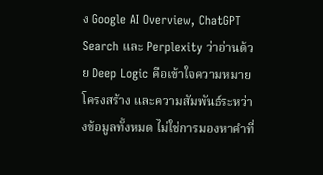ง Google AI Overview, ChatGPT Search และ Perplexity ว่าอ่านด้วย Deep Logic คือเข้าใจความหมาย โครงสร้าง และความสัมพันธ์ระหว่างข้อมูลทั้งหมด ไม่ใช่การมองหาคำที่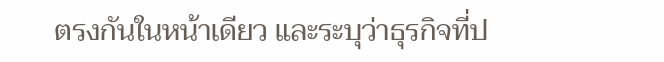ตรงกันในหน้าเดียว และระบุว่าธุรกิจที่ป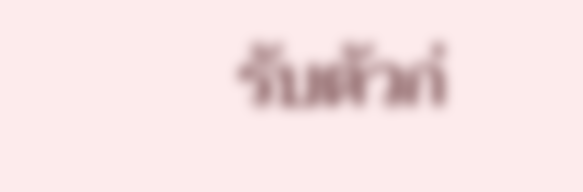รับตัวก่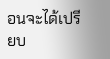อนจะได้เปรียบ